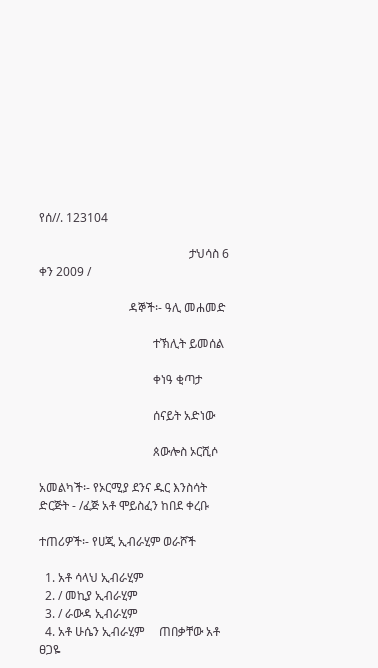የሰ//. 123104

                                                  ታህሳስ 6 ቀን 2009 /

                              ዳኞች፡- ዓሊ መሐመድ

                                      ተኽሊት ይመሰል

                                      ቀነዓ ቂጣታ

                                      ሰናይት አድነው

                                      ጰውሎስ ኦርሺሶ

አመልካች፡- የኦርሚያ ደንና ዱር እንስሳት ድርጅት - /ፈጅ አቶ ሞይስፈን ከበደ ቀረቡ

ተጠሪዎች፡- የሀጂ ኢብራሂም ወራሾች

  1. አቶ ሳላህ ኢብራሂም
  2. / መኪያ ኢብራሂም
  3. / ራውዳ ኢብራሂም
  4. አቶ ሁሴን ኢብራሂም     ጠበቃቸው አቶ ፀጋዬ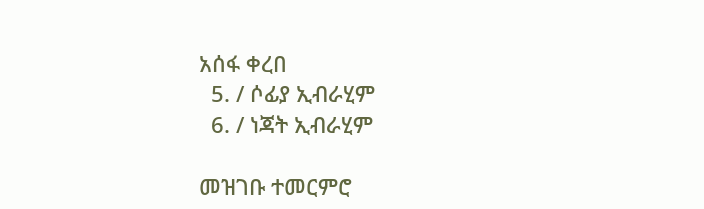አሰፋ ቀረበ
  5. / ሶፊያ ኢብራሂም
  6. / ነጃት ኢብራሂም

መዝገቡ ተመርምሮ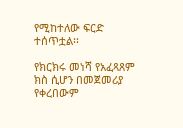የሚከተለው ፍርድ ተሰጥቷል፡፡

የክርክሩ መነሻ የአፈጻጸም ክስ ሲሆን በመጀመሪያ የቀረበውም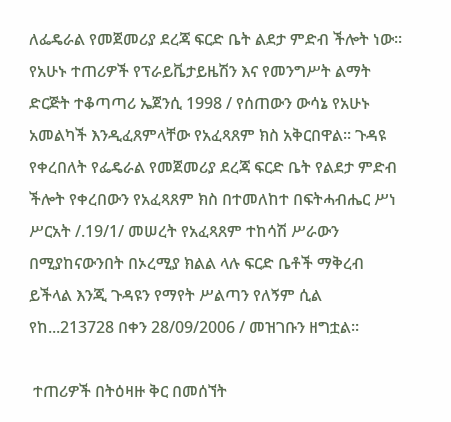ለፌዴራል የመጀመሪያ ደረጃ ፍርድ ቤት ልደታ ምድብ ችሎት ነው፡፡ የአሁኑ ተጠሪዎች የፕራይቬታይዜሽን እና የመንግሥት ልማት ድርጅት ተቆጣጣሪ ኤጀንሲ 1998 / የሰጠውን ውሳኔ የአሁኑ አመልካች እንዲፈጸምላቸው የአፈጻጸም ክስ አቅርበዋል፡፡ ጉዳዩ የቀረበለት የፌዴራል የመጀመሪያ ደረጃ ፍርድ ቤት የልደታ ምድብ ችሎት የቀረበውን የአፈጻጸም ክስ በተመለከተ በፍትሓብሔር ሥነ ሥርአት /.19/1/ መሠረት የአፈጻጸም ተከሳሽ ሥራውን በሚያከናውንበት በኦረሚያ ክልል ላሉ ፍርድ ቤቶች ማቅረብ ይችላል እንጂ ጉዳዩን የማየት ሥልጣን የለኝም ሲል የከ...213728 በቀን 28/09/2006 / መዝገቡን ዘግቷል፡፡

 ተጠሪዎች በትዕዛዙ ቅር በመሰኘት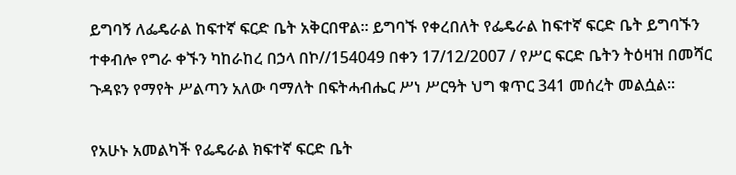ይግባኝ ለፌዴራል ከፍተኛ ፍርድ ቤት አቅርበዋል፡፡ ይግባኙ የቀረበለት የፌዴራል ከፍተኛ ፍርድ ቤት ይግባኙን ተቀብሎ የግራ ቀኙን ካከራከረ በኃላ በኮ//154049 በቀን 17/12/2007 / የሥር ፍርድ ቤትን ትዕዛዝ በመሻር ጉዳዩን የማየት ሥልጣን አለው ባማለት በፍትሓብሔር ሥነ ሥርዓት ህግ ቁጥር 341 መሰረት መልሷል፡፡

የአሁኑ አመልካች የፌዴራል ክፍተኛ ፍርድ ቤት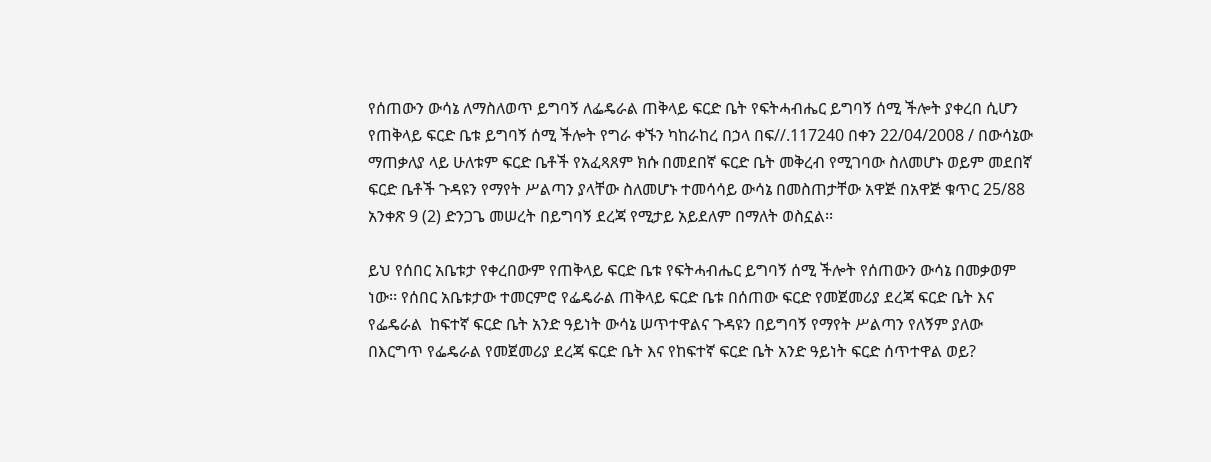የሰጠውን ውሳኔ ለማስለወጥ ይግባኝ ለፌዴራል ጠቅላይ ፍርድ ቤት የፍትሓብሔር ይግባኝ ሰሚ ችሎት ያቀረበ ሲሆን የጠቅላይ ፍርድ ቤቱ ይግባኝ ሰሚ ችሎት የግራ ቀኙን ካከራከረ በኃላ በፍ//.117240 በቀን 22/04/2008 / በውሳኔው ማጠቃለያ ላይ ሁለቱም ፍርድ ቤቶች የአፈጻጸም ክሱ በመደበኛ ፍርድ ቤት መቅረብ የሚገባው ስለመሆኑ ወይም መደበኛ ፍርድ ቤቶች ጉዳዩን የማየት ሥልጣን ያላቸው ስለመሆኑ ተመሳሳይ ውሳኔ በመስጠታቸው አዋጅ በአዋጅ ቁጥር 25/88 አንቀጽ 9 (2) ድንጋጌ መሠረት በይግባኝ ደረጃ የሚታይ አይደለም በማለት ወስኗል፡፡

ይህ የሰበር አቤቱታ የቀረበውም የጠቅላይ ፍርድ ቤቱ የፍትሓብሔር ይግባኝ ሰሚ ችሎት የሰጠውን ውሳኔ በመቃወም ነው፡፡ የሰበር አቤቱታው ተመርምሮ የፌዴራል ጠቅላይ ፍርድ ቤቱ በሰጠው ፍርድ የመጀመሪያ ደረጃ ፍርድ ቤት እና የፌዴራል  ከፍተኛ ፍርድ ቤት አንድ ዓይነት ውሳኔ ሠጥተዋልና ጉዳዩን በይግባኝ የማየት ሥልጣን የለኝም ያለው በእርግጥ የፌዴራል የመጀመሪያ ደረጃ ፍርድ ቤት እና የከፍተኛ ፍርድ ቤት አንድ ዓይነት ፍርድ ሰጥተዋል ወይ?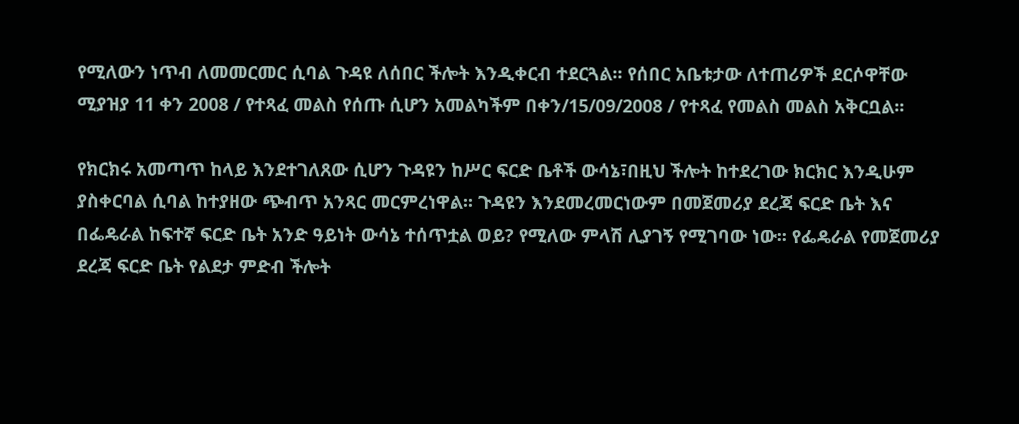የሚለውን ነጥብ ለመመርመር ሲባል ጉዳዩ ለሰበር ችሎት እንዲቀርብ ተደርጓል፡፡ የሰበር አቤቱታው ለተጠሪዎች ደርሶዋቸው ሚያዝያ 11 ቀን 2008 / የተጻፈ መልስ የሰጡ ሲሆን አመልካችም በቀን/15/09/2008 / የተጻፈ የመልስ መልስ አቅርቧል፡፡

የክርክሩ አመጣጥ ከላይ እንደተገለጸው ሲሆን ጉዳዩን ከሥር ፍርድ ቤቶች ውሳኔ፣በዚህ ችሎት ከተደረገው ክርክር እንዲሁም ያስቀርባል ሲባል ከተያዘው ጭብጥ አንጻር መርምረነዋል፡፡ ጉዳዩን እንደመረመርነውም በመጀመሪያ ደረጃ ፍርድ ቤት እና በፌዴራል ከፍተኛ ፍርድ ቤት አንድ ዓይነት ውሳኔ ተሰጥቷል ወይ? የሚለው ምላሽ ሊያገኝ የሚገባው ነው፡፡ የፌዴራል የመጀመሪያ ደረጃ ፍርድ ቤት የልደታ ምድብ ችሎት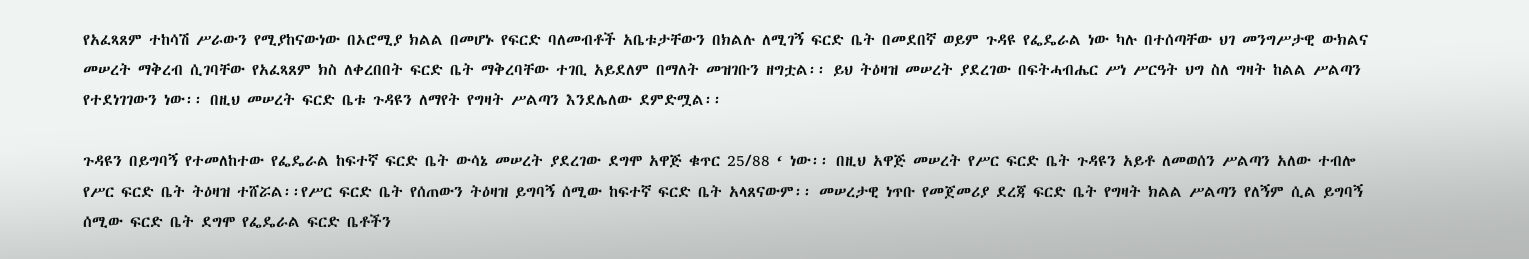የአፈጻጸም ተከሳሽ ሥራውን የሚያከናውነው በኦሮሚያ ክልል በመሆኑ የፍርድ ባለመብቶች አቤቱታቸውን በክልሉ ለሚገኝ ፍርድ ቤት በመደበኛ ወይም ጉዳዩ የፌዴራል ነው ካሉ በተሰጣቸው ህገ መንግሥታዊ ውክልና መሠረት ማቅረብ ሲገባቸው የአፈጻጸም ክስ ለቀረበበት ፍርድ ቤት ማቅረባቸው ተገቢ አይደለም በማለት መዝገቡን ዘግቷል፡፡ ይህ ትዕዛዝ መሠረት ያደረገው በፍትሓብሔር ሥነ ሥርዓት ህግ ስለ ግዛት ከልል ሥልጣን  የተደነገገውን ነው፡፡ በዚህ መሠረት ፍርድ ቤቱ ጉዳዩን ለማየት የግዛት ሥልጣን እንደሌለው ደምድሟል፡፡

ጉዳዩን በይግባኝ የተመለከተው የፌዴራል ከፍተኛ ፍርድ ቤት ውሳኔ መሠረት ያደረገው ደግሞ አዋጅ ቁጥር 25/88 ‘ ነው፡፡ በዚህ አዋጅ መሠረት የሥር ፍርድ ቤት ጉዳዩን አይቶ ለመወሰን ሥልጣን አለው ተብሎ የሥር ፍርድ ቤት ትዕዛዝ ተሸሯል፡፡የሥር ፍርድ ቤት የሰጠውን ትዕዛዝ ይግባኝ ሰሚው ከፍተኛ ፍርድ ቤት አላጸናውም፡፡ መሠረታዊ ነጥቡ የመጀመሪያ ደረጃ ፍርድ ቤት የግዛት ክልል ሥልጣን የለኝም ሲል ይግባኝ ሰሚው ፍርድ ቤት ደግሞ የፌዴራል ፍርድ ቤቶችን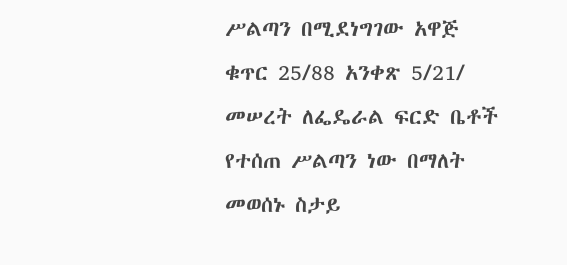ሥልጣን በሚደነግገው አዋጅ ቁጥር 25/88 አንቀጽ 5/21/ መሠረት ለፌዴራል ፍርድ ቤቶች የተሰጠ ሥልጣን ነው በማለት መወሰኑ ስታይ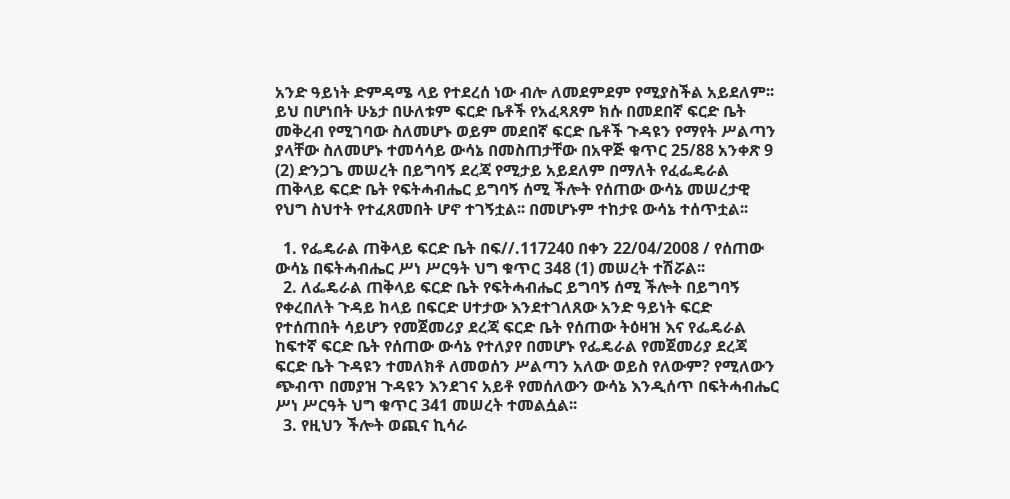አንድ ዓይነት ድምዳሜ ላይ የተደረሰ ነው ብሎ ለመደምደም የሚያስችል አይደለም፡፡ ይህ በሆነበት ሁኔታ በሁለቱም ፍርድ ቤቶች የአፈጻጸም ክሱ በመደበኛ ፍርድ ቤት መቅረብ የሚገባው ስለመሆኑ ወይም መደበኛ ፍርድ ቤቶች ጉዳዩን የማየት ሥልጣን ያላቸው ስለመሆኑ ተመሳሳይ ውሳኔ በመስጠታቸው በአዋጅ ቁጥር 25/88 አንቀጽ 9 (2) ድንጋጌ መሠረት በይግባኝ ደረጃ የሚታይ አይደለም በማለት የፈፌዴራል ጠቅላይ ፍርድ ቤት የፍትሓብሔር ይግባኝ ሰሚ ችሎት የሰጠው ውሳኔ መሠረታዊ የህግ ስህተት የተፈጸመበት ሆኖ ተገኝቷል፡፡ በመሆኑም ተከታዩ ውሳኔ ተሰጥቷል፡፡

  1. የፌዴራል ጠቅላይ ፍርድ ቤት በፍ//.117240 በቀን 22/04/2008 / የሰጠው ውሳኔ በፍትሓብሔር ሥነ ሥርዓት ህግ ቁጥር 348 (1) መሠረት ተሽሯል፡፡
  2. ለፌዴራል ጠቅላይ ፍርድ ቤት የፍትሓብሔር ይግባኝ ሰሚ ችሎት በይግባኝ የቀረበለት ጉዳይ ከላይ በፍርድ ሀተታው እንደተገለጸው አንድ ዓይነት ፍርድ የተሰጠበት ሳይሆን የመጀመሪያ ደረጃ ፍርድ ቤት የሰጠው ትዕዛዝ እና የፌዴራል ከፍተኛ ፍርድ ቤት የሰጠው ውሳኔ የተለያየ በመሆኑ የፌዴራል የመጀመሪያ ደረጃ ፍርድ ቤት ጉዳዩን ተመለክቶ ለመወሰን ሥልጣን አለው ወይስ የለውም? የሚለውን ጭብጥ በመያዝ ጉዳዩን እንደገና አይቶ የመሰለውን ውሳኔ እንዲሰጥ በፍትሓብሔር ሥነ ሥርዓት ህግ ቁጥር 341 መሠረት ተመልሷል፡፡
  3. የዚህን ችሎት ወጪና ኪሳራ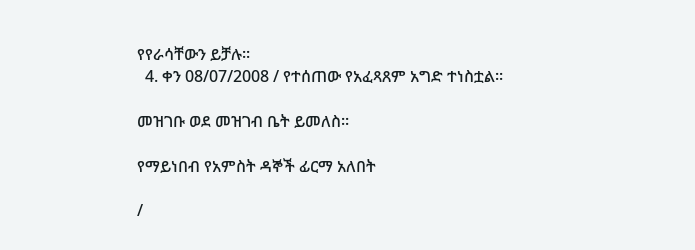የየራሳቸውን ይቻሉ፡፡
  4. ቀን 08/07/2008 / የተሰጠው የአፈጻጸም አግድ ተነስቷል፡፡

መዝገቡ ወደ መዝገብ ቤት ይመለስ፡፡

የማይነበብ የአምስት ዳኞች ፊርማ አለበት

/